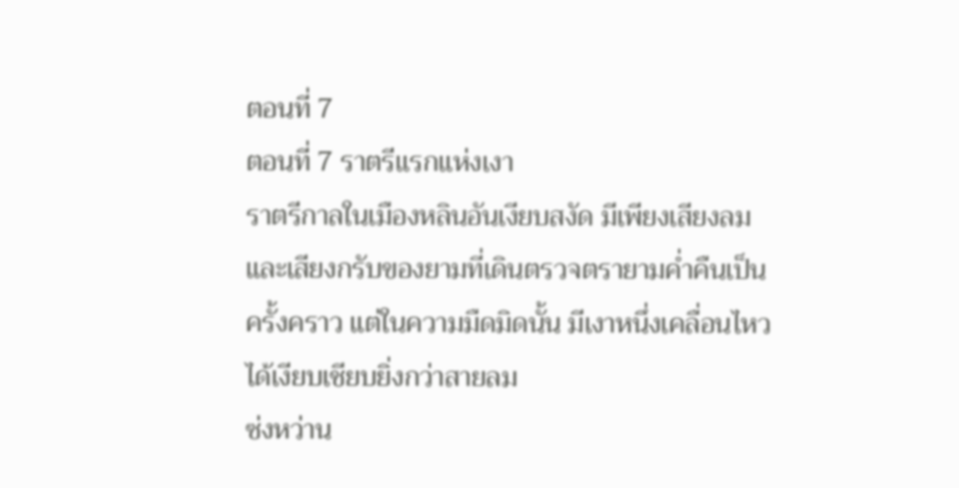ตอนที่ 7
ตอนที่ 7 ราตรีแรกแห่งเงา
ราตรีกาลในเมืองหลินอันเงียบสงัด มีเพียงเสียงลมและเสียงกรับของยามที่เดินตรวจตรายามค่ำคืนเป็นครั้งคราว แต่ในความมืดมิดนั้น มีเงาหนึ่งเคลื่อนไหวได้เงียบเชียบยิ่งกว่าสายลม
ซ่งหว่าน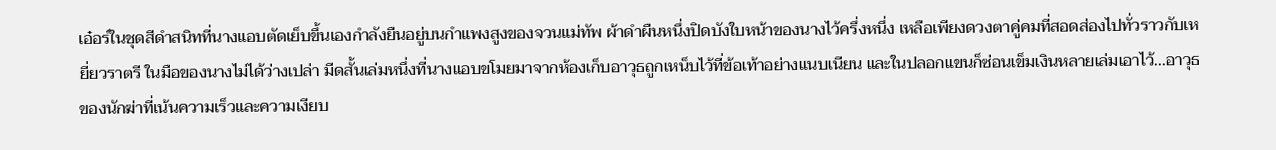เอ๋อร์ในชุดสีดำสนิทที่นางแอบตัดเย็บขึ้นเองกำลังยืนอยู่บนกำแพงสูงของจวนแม่ทัพ ผ้าดำผืนหนึ่งปิดบังใบหน้าของนางไว้ครึ่งหนึ่ง เหลือเพียงดวงตาคู่คมที่สอดส่องไปทั่วราวกับเหยี่ยวราตรี ในมือของนางไม่ได้ว่างเปล่า มีดสั้นเล่มหนึ่งที่นางแอบขโมยมาจากห้องเก็บอาวุธถูกเหน็บไว้ที่ข้อเท้าอย่างแนบเนียน และในปลอกแขนก็ซ่อนเข็มเงินหลายเล่มเอาไว้...อาวุธของนักฆ่าที่เน้นความเร็วและความเงียบ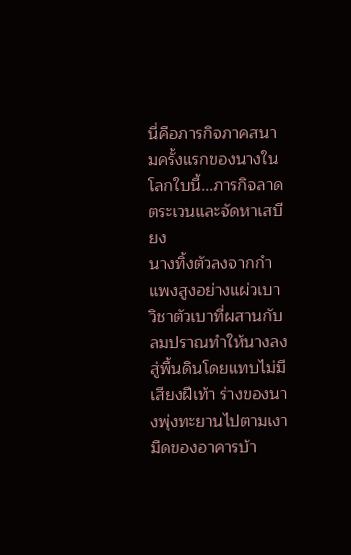นี่คือภารกิจภาคสนามครั้งแรกของนางในโลกใบนี้...ภารกิจลาดตระเวนและจัดหาเสบียง
นางทิ้งตัวลงจากกำแพงสูงอย่างแผ่วเบา วิชาตัวเบาที่ผสานกับลมปราณทำให้นางลงสู่พื้นดินโดยแทบไม่มีเสียงฝีเท้า ร่างของนางพุ่งทะยานไปตามเงามืดของอาคารบ้า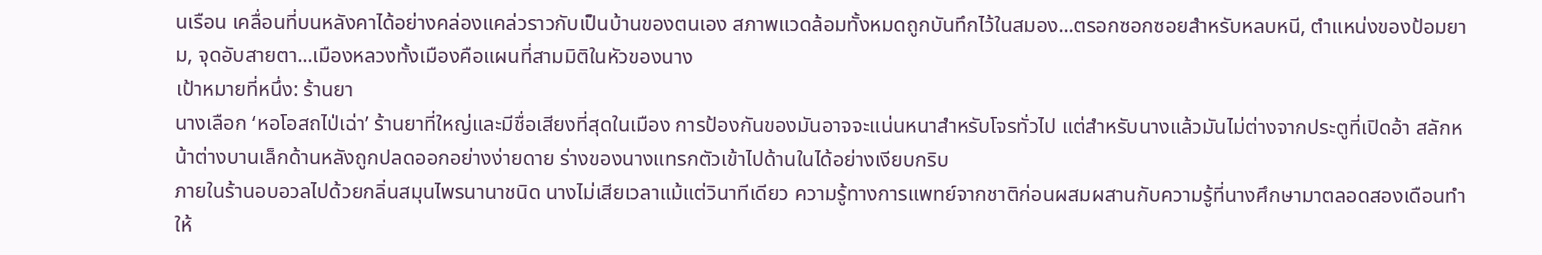นเรือน เคลื่อนที่บนหลังคาได้อย่างคล่องแคล่วราวกับเป็นบ้านของตนเอง สภาพแวดล้อมทั้งหมดถูกบันทึกไว้ในสมอง...ตรอกซอกซอยสำหรับหลบหนี, ตำแหน่งของป้อมยาม, จุดอับสายตา...เมืองหลวงทั้งเมืองคือแผนที่สามมิติในหัวของนาง
เป้าหมายที่หนึ่ง: ร้านยา
นางเลือก ‘หอโอสถไป่เฉ่า’ ร้านยาที่ใหญ่และมีชื่อเสียงที่สุดในเมือง การป้องกันของมันอาจจะแน่นหนาสำหรับโจรทั่วไป แต่สำหรับนางแล้วมันไม่ต่างจากประตูที่เปิดอ้า สลักหน้าต่างบานเล็กด้านหลังถูกปลดออกอย่างง่ายดาย ร่างของนางแทรกตัวเข้าไปด้านในได้อย่างเงียบกริบ
ภายในร้านอบอวลไปด้วยกลิ่นสมุนไพรนานาชนิด นางไม่เสียเวลาแม้แต่วินาทีเดียว ความรู้ทางการแพทย์จากชาติก่อนผสมผสานกับความรู้ที่นางศึกษามาตลอดสองเดือนทำให้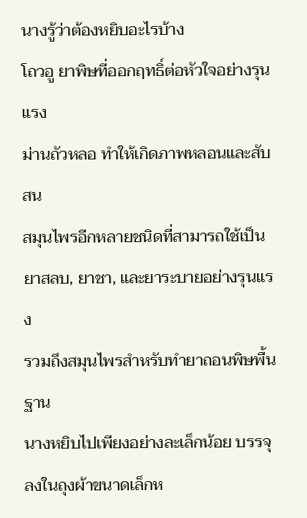นางรู้ว่าต้องหยิบอะไรบ้าง
โถวอู ยาพิษที่ออกฤทธิ์ต่อหัวใจอย่างรุนแรง
ม่านถัวหลอ ทำให้เกิดภาพหลอนและสับสน
สมุนไพรอีกหลายชนิดที่สามารถใช้เป็นยาสลบ, ยาชา, และยาระบายอย่างรุนแรง
รวมถึงสมุนไพรสำหรับทำยาถอนพิษพื้นฐาน
นางหยิบไปเพียงอย่างละเล็กน้อย บรรจุลงในถุงผ้าขนาดเล็กห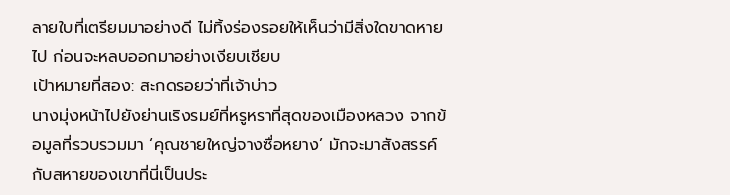ลายใบที่เตรียมมาอย่างดี ไม่ทิ้งร่องรอยให้เห็นว่ามีสิ่งใดขาดหายไป ก่อนจะหลบออกมาอย่างเงียบเชียบ
เป้าหมายที่สอง: สะกดรอยว่าที่เจ้าบ่าว
นางมุ่งหน้าไปยังย่านเริงรมย์ที่หรูหราที่สุดของเมืองหลวง จากข้อมูลที่รวบรวมมา ‘คุณชายใหญ่จางซื่อหยาง’ มักจะมาสังสรรค์กับสหายของเขาที่นี่เป็นประ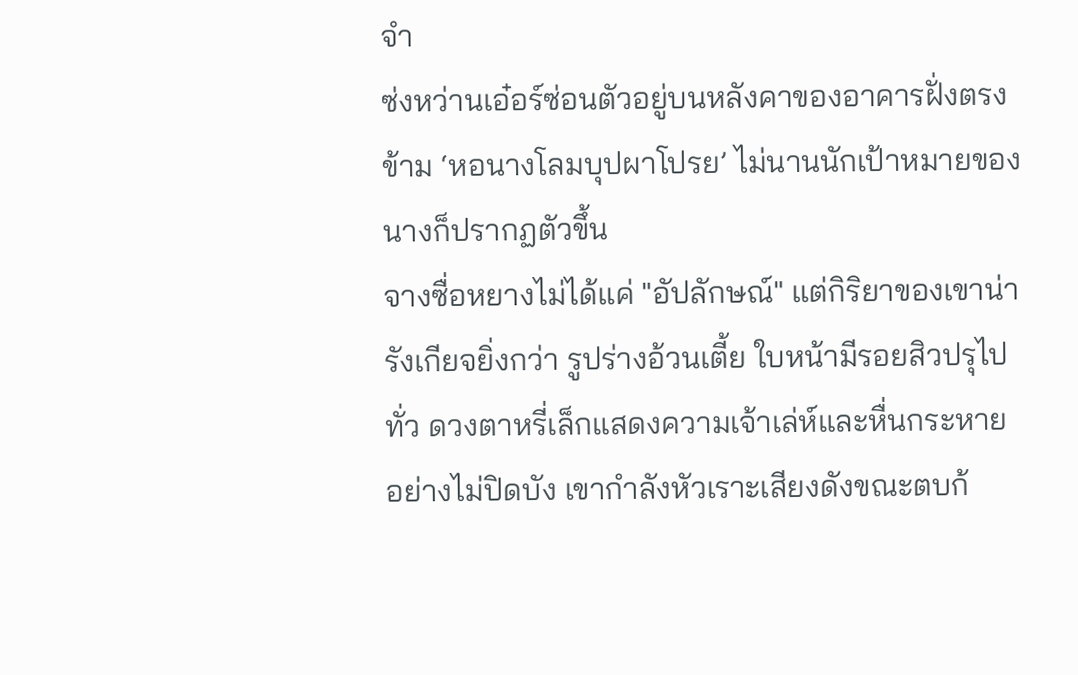จำ
ซ่งหว่านเอ๋อร์ซ่อนตัวอยู่บนหลังคาของอาคารฝั่งตรงข้าม ‘หอนางโลมบุปผาโปรย’ ไม่นานนักเป้าหมายของนางก็ปรากฏตัวขึ้น
จางซื่อหยางไม่ได้แค่ "อัปลักษณ์" แต่กิริยาของเขาน่ารังเกียจยิ่งกว่า รูปร่างอ้วนเตี้ย ใบหน้ามีรอยสิวปรุไปทั่ว ดวงตาหรี่เล็กแสดงความเจ้าเล่ห์และหื่นกระหายอย่างไม่ปิดบัง เขากำลังหัวเราะเสียงดังขณะตบก้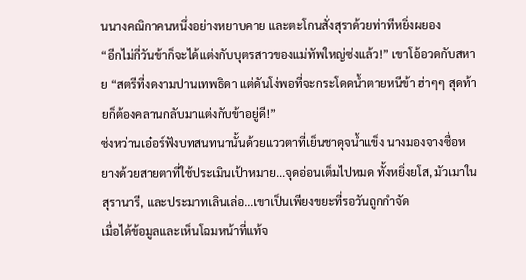นนางคณิกาคนหนึ่งอย่างหยาบคาย และตะโกนสั่งสุราด้วยท่าทีหยิ่งผยอง
“อีกไม่กี่วันข้าก็จะได้แต่งกับบุตรสาวของแม่ทัพใหญ่ซ่งแล้ว!” เขาโอ้อวดกับสหาย “สตรีที่งดงามปานเทพธิดา แต่ดันโง่พอที่จะกระโดดน้ำตายหนีข้า ฮ่าๆๆ สุดท้ายก็ต้องคลานกลับมาแต่งกับข้าอยู่ดี!”
ซ่งหว่านเอ๋อร์ฟังบทสนทนานั้นด้วยแววตาที่เย็นชาดุจน้ำแข็ง นางมองจางซื่อหยางด้วยสายตาที่ใช้ประเมินเป้าหมาย...จุดอ่อนเต็มไปหมด ทั้งหยิ่งยโส, มัวเมาในสุรานารี, และประมาทเลินเล่อ...เขาเป็นเพียงขยะที่รอวันถูกกำจัด
เมื่อได้ข้อมูลและเห็นโฉมหน้าที่แท้จ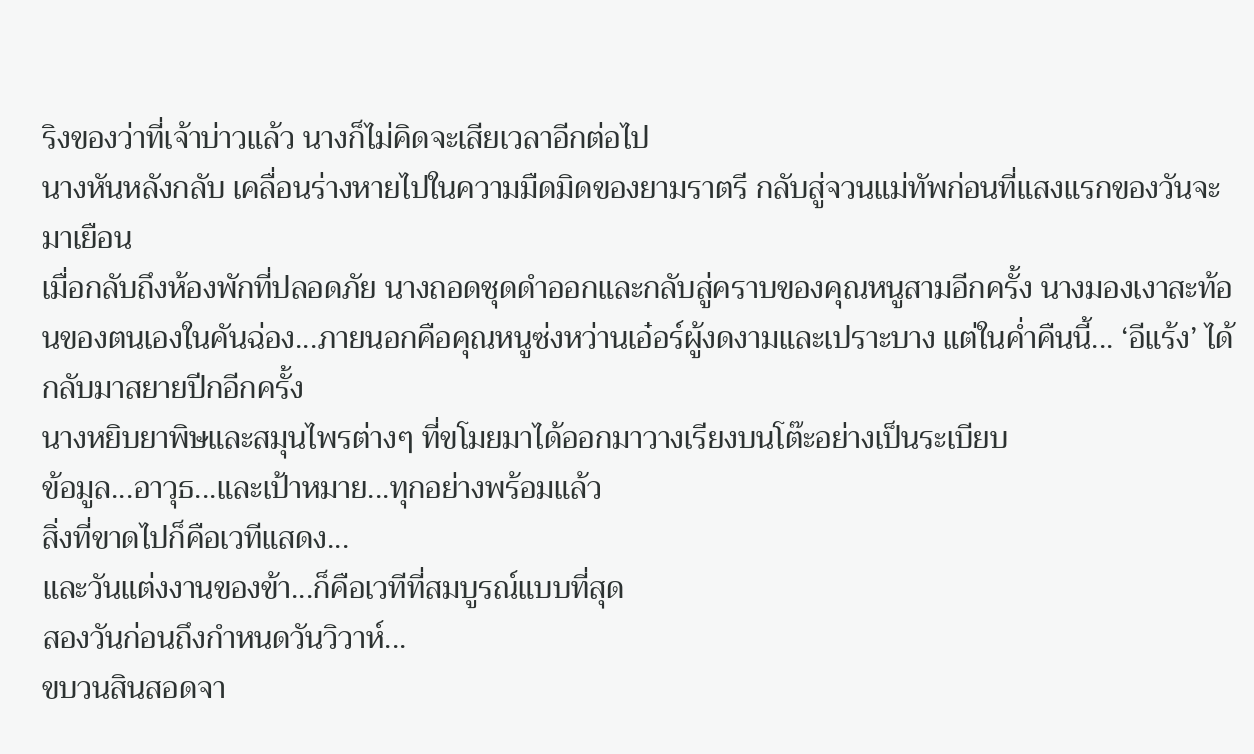ริงของว่าที่เจ้าบ่าวแล้ว นางก็ไม่คิดจะเสียเวลาอีกต่อไป
นางหันหลังกลับ เคลื่อนร่างหายไปในความมืดมิดของยามราตรี กลับสู่จวนแม่ทัพก่อนที่แสงแรกของวันจะมาเยือน
เมื่อกลับถึงห้องพักที่ปลอดภัย นางถอดชุดดำออกและกลับสู่คราบของคุณหนูสามอีกครั้ง นางมองเงาสะท้อนของตนเองในคันฉ่อง...ภายนอกคือคุณหนูซ่งหว่านเอ๋อร์ผู้งดงามและเปราะบาง แต่ในค่ำคืนนี้... ‘อีแร้ง’ ได้กลับมาสยายปีกอีกครั้ง
นางหยิบยาพิษและสมุนไพรต่างๆ ที่ขโมยมาได้ออกมาวางเรียงบนโต๊ะอย่างเป็นระเบียบ
ข้อมูล...อาวุธ...และเป้าหมาย...ทุกอย่างพร้อมแล้ว
สิ่งที่ขาดไปก็คือเวทีแสดง...
และวันแต่งงานของข้า...ก็คือเวทีที่สมบูรณ์แบบที่สุด
สองวันก่อนถึงกำหนดวันวิวาห์...
ขบวนสินสอดจา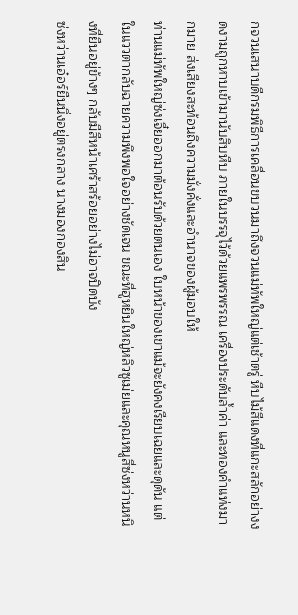กจวนเสนาบดีกรมพิธีการเคลื่อนขบวนมาถึงจวนแม่ทัพใหญ่แต่เช้าตรู่ หีบไม้สีแดงที่แกะสลักอย่างงดงามถูกหาบเข้ามานับสิบหีบ ภายในบรรจุไว้ด้วยแพรพรรณ เครื่องประดับล้ำค่า และทองคำแท่งมากมาย ส่งเสียงสะท้อนถึงความมั่งคั่งและอำนาจของผู้มอบให้
ท่านแม่ทัพใหญ่ซ่งเจี๋ยออกมาต้อนรับด้วยตนเอง ใบหน้าของเขาแม้จะยังคงเรียบเฉยและดุดัน แต่ในแววตากลับฉายความพึงพอใจอย่างชัดเจน ขณะที่ฮูหยินใหญ่หลิวซูเม่ยและคุณหนูสี่ซ่งหว่านหนิงที่ยืนอยู่ข้างๆ กลับมีสีหน้าเศร้าสร้อยอย่างไม่อาจปิดบัง
ซ่งหว่านเอ๋อร์ยืนนิ่งอยู่ตรงกลาง นางมองกองสิน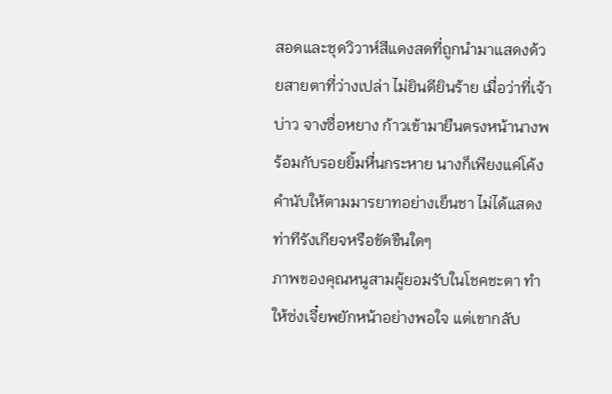สอดและชุดวิวาห์สีแดงสดที่ถูกนำมาแสดงด้วยสายตาที่ว่างเปล่า ไม่ยินดียินร้าย เมื่อว่าที่เจ้าบ่าว จางซื่อหยาง ก้าวเข้ามายืนตรงหน้านางพร้อมกับรอยยิ้มหื่นกระหาย นางก็เพียงแค่โค้งคำนับให้ตามมารยาทอย่างเย็นชา ไม่ได้แสดงท่าทีรังเกียจหรือขัดขืนใดๆ
ภาพของคุณหนูสามผู้ยอมรับในโชคชะตา ทำให้ซ่งเจี๋ยพยักหน้าอย่างพอใจ แต่เขากลับ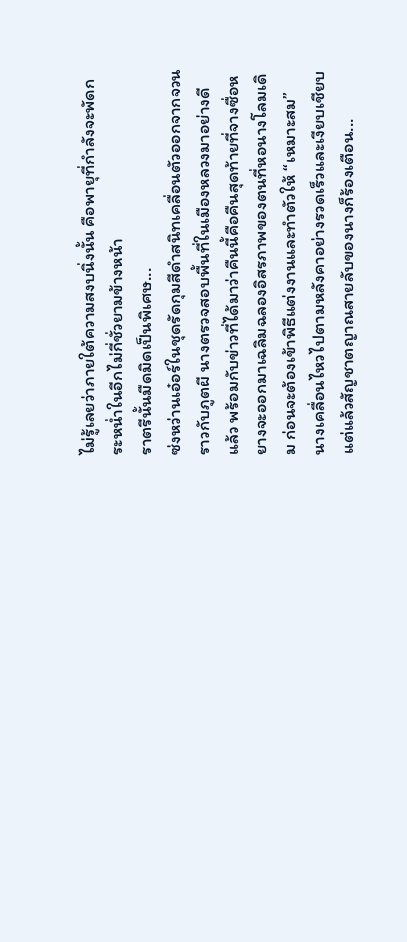ไม่รู้เลยว่าภายใต้ความสงบนิ่งนั้น คือพายุที่กำลังจะพัดกระหน่ำในอีกไม่กี่ชั่วยามข้างหน้า
ราตรีนั้นมืดมิดเป็นพิเศษ...
ซ่งหว่านเอ๋อร์ในชุดรัดกุมสีดำสนิทเคลื่อนตัวออกจากจวนราวกับภูตผี นางตรวจสอบพื้นที่ในเมืองหลวงมาอย่างดีแล้ว พร้อมกับข่าวที่ได้มาว่าคืนนี้คือคืนสุดท้ายที่จางซื่อหยางจะออกมาเฉลิมฉลองอิสรภาพของตนที่หอนางโลมเดิม ก่อนจะต้องเข้าพิธีแต่งงานและทำตัวให้ “เหมาะสม”
นางเคลื่อนไหวไปตามหลังคาอย่างรวดเร็วและเงียบเชียบ แต่แล้วสัญชาตญาณสายลับของนางก็ร้องเตือน...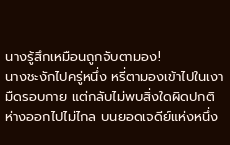นางรู้สึกเหมือนถูกจับตามอง!
นางชะงักไปครู่หนึ่ง หรี่ตามองเข้าไปในเงามืดรอบกาย แต่กลับไม่พบสิ่งใดผิดปกติ
ห่างออกไปไม่ไกล บนยอดเจดีย์แห่งหนึ่ง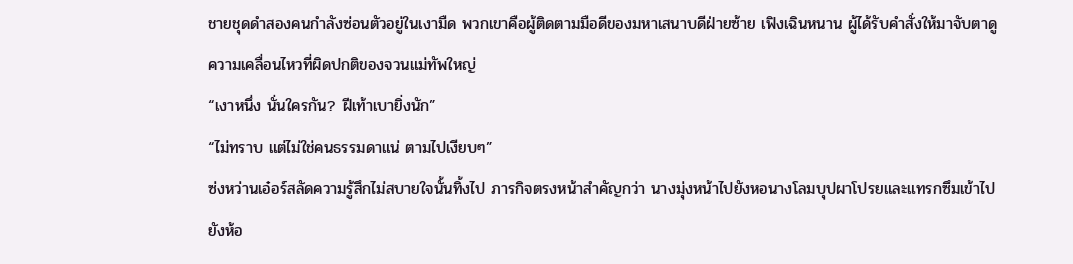ชายชุดดำสองคนกำลังซ่อนตัวอยู่ในเงามืด พวกเขาคือผู้ติดตามมือดีของมหาเสนาบดีฝ่ายซ้าย เฟิงเฉินหนาน ผู้ได้รับคำสั่งให้มาจับตาดูความเคลื่อนไหวที่ผิดปกติของจวนแม่ทัพใหญ่
“เงาหนึ่ง นั่นใครกัน? ฝีเท้าเบายิ่งนัก”
“ไม่ทราบ แต่ไม่ใช่คนธรรมดาแน่ ตามไปเงียบๆ”
ซ่งหว่านเอ๋อร์สลัดความรู้สึกไม่สบายใจนั้นทิ้งไป ภารกิจตรงหน้าสำคัญกว่า นางมุ่งหน้าไปยังหอนางโลมบุปผาโปรยและแทรกซึมเข้าไปยังห้อ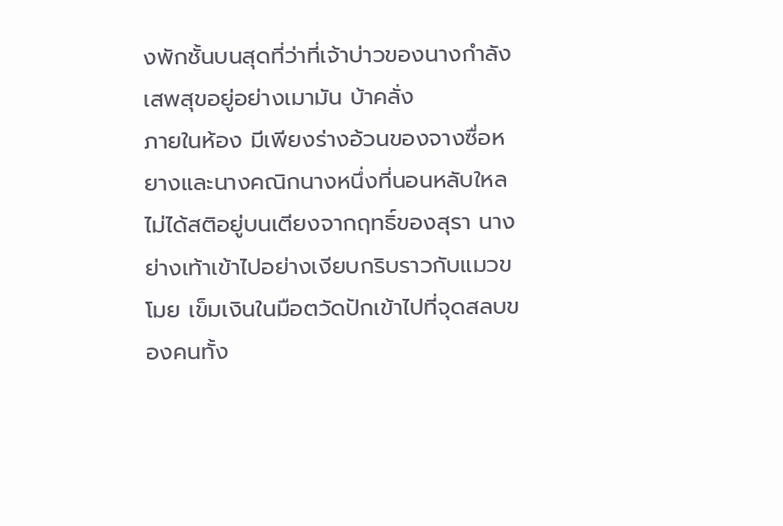งพักชั้นบนสุดที่ว่าที่เจ้าบ่าวของนางกำลังเสพสุขอยู่อย่างเมามัน บ้าคลั่ง
ภายในห้อง มีเพียงร่างอ้วนของจางซื่อหยางและนางคณิกนางหนึ่งที่นอนหลับใหลไม่ได้สติอยู่บนเตียงจากฤทธิ์ของสุรา นางย่างเท้าเข้าไปอย่างเงียบกริบราวกับแมวขโมย เข็มเงินในมือตวัดปักเข้าไปที่จุดสลบของคนทั้ง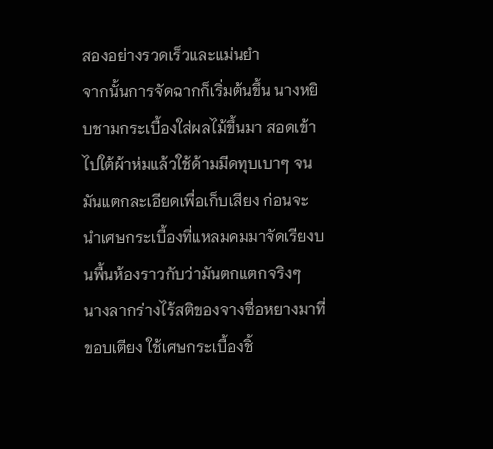สองอย่างรวดเร็วและแม่นยำ
จากนั้นการจัดฉากก็เริ่มต้นขึ้น นางหยิบชามกระเบื้องใส่ผลไม้ขึ้นมา สอดเข้าไปใต้ผ้าห่มแล้วใช้ด้ามมีดทุบเบาๆ จนมันแตกละเอียดเพื่อเก็บเสียง ก่อนจะนำเศษกระเบื้องที่แหลมคมมาจัดเรียงบนพื้นห้องราวกับว่ามันตกแตกจริงๆ
นางลากร่างไร้สติของจางซื่อหยางมาที่ขอบเตียง ใช้เศษกระเบื้องชิ้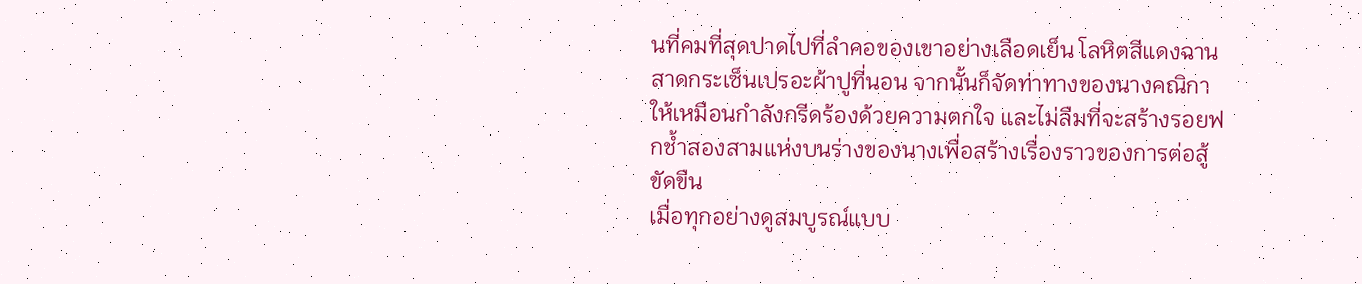นที่คมที่สุดปาดไปที่ลำคอของเขาอย่างเลือดเย็น โลหิตสีแดงฉานสาดกระเซ็นเปรอะผ้าปูที่นอน จากนั้นก็จัดท่าทางของนางคณิกาให้เหมือนกำลังกรีดร้องด้วยความตกใจ และไม่ลืมที่จะสร้างรอยฟกช้ำสองสามแห่งบนร่างของนางเพื่อสร้างเรื่องราวของการต่อสู้ขัดขืน
เมื่อทุกอย่างดูสมบูรณ์แบบ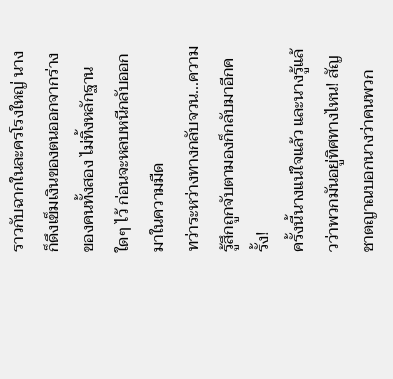ราวกับฉากในละครโรงใหญ่ นางก็ดึงเข็มเงินของตนออกจากร่างของคนทั้งสอง ไม่ทิ้งหลักฐานใดๆ ไว้ ก่อนจะหลบหนีกลับออกมาในความมืด
ทว่าระหว่างทางกลับจวน...ความรู้สึกถูกจับตามองก็กลับมาอีกครั้ง!
ครั้งนี้นางแน่ใจแล้ว และนางรู้แล้วว่าพวกมันอยู่ทิศทางไหน! สัญชาตญาณบอกนางว่าคนพวก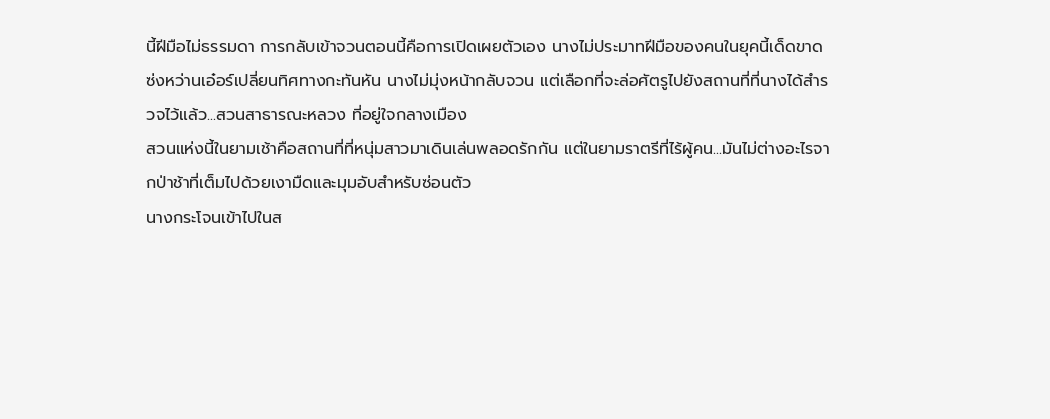นี้ฝีมือไม่ธรรมดา การกลับเข้าจวนตอนนี้คือการเปิดเผยตัวเอง นางไม่ประมาทฝีมือของคนในยุคนี้เด็ดขาด
ซ่งหว่านเอ๋อร์เปลี่ยนทิศทางกะทันหัน นางไม่มุ่งหน้ากลับจวน แต่เลือกที่จะล่อศัตรูไปยังสถานที่ที่นางได้สำรวจไว้แล้ว...สวนสาธารณะหลวง ที่อยู่ใจกลางเมือง
สวนแห่งนี้ในยามเช้าคือสถานที่ที่หนุ่มสาวมาเดินเล่นพลอดรักกัน แต่ในยามราตรีที่ไร้ผู้คน...มันไม่ต่างอะไรจากป่าช้าที่เต็มไปด้วยเงามืดและมุมอับสำหรับซ่อนตัว
นางกระโจนเข้าไปในส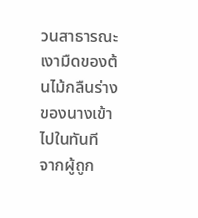วนสาธารณะ เงามืดของต้นไม้กลืนร่างของนางเข้าไปในทันที
จากผู้ถูก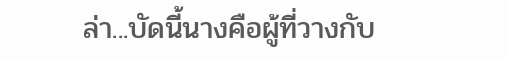ล่า...บัดนี้นางคือผู้ที่วางกับ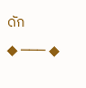ดัก
◆ ─── ◆